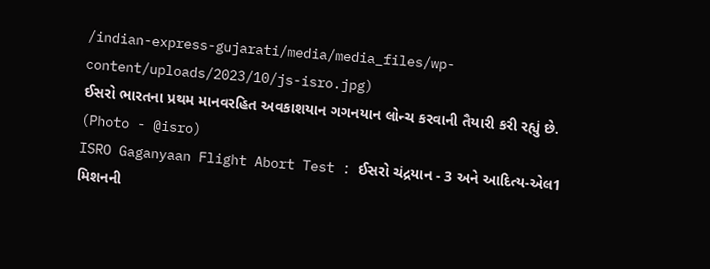/indian-express-gujarati/media/media_files/wp-content/uploads/2023/10/js-isro.jpg)
ઈસરો ભારતના પ્રથમ માનવરહિત અવકાશયાન ગગનયાન લોન્ચ કરવાની તૈયારી કરી રહ્યું છે. (Photo - @isro)
ISRO Gaganyaan Flight Abort Test : ઈસરો ચંદ્રયાન - 3 અને આદિત્ય-એલ1 મિશનની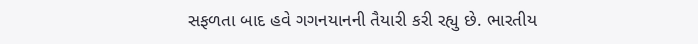સફળતા બાદ હવે ગગનયાનની તૈયારી કરી રહ્યુ છે. ભારતીય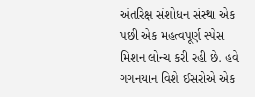અંતરિક્ષ સંશોધન સંસ્થા એક પછી એક મહત્વપૂર્ણ સ્પેસ મિશન લોન્ચ કરી રહી છે. હવે ગગનયાન વિશે ઈસરોએ એક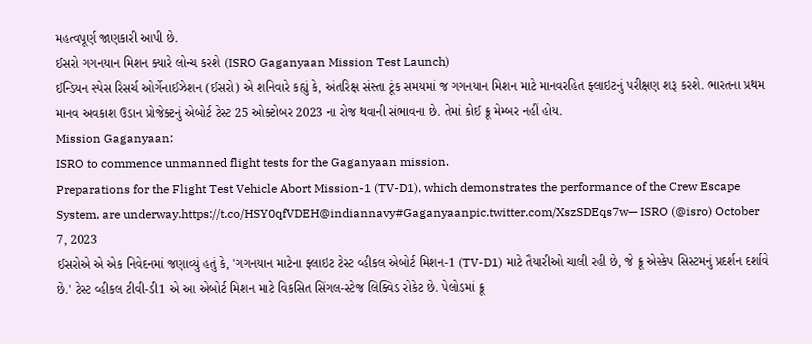મહત્વપૂર્ણ જાણકારી આપી છે.
ઈસરો ગગનયાન મિશન ક્યારે લોન્ચ કરશે (ISRO Gaganyaan Mission Test Launch)
ઈન્ડિયન સ્પેસ રિસર્ચ ઓર્ગેનાઈઝેશન (ઈસરો) એ શનિવારે કહ્યું કે, અંતરિક્ષ સંસ્તા ટૂંક સમયમાં જ ગગનયાન મિશન માટે માનવરહિત ફ્લાઇટનું પરીક્ષણ શરૂ કરશે. ભારતના પ્રથમ માનવ અવકાશ ઉડાન પ્રોજેક્ટનું એબોર્ટ ટેસ્ટ 25 ઓક્ટોબર 2023 ના રોજ થવાની સંભાવના છે. તેમાં કોઈ ક્રૂ મેમ્બર નહીં હોય.
Mission Gaganyaan:
ISRO to commence unmanned flight tests for the Gaganyaan mission.
Preparations for the Flight Test Vehicle Abort Mission-1 (TV-D1), which demonstrates the performance of the Crew Escape System, are underway.https://t.co/HSY0qfVDEH@indiannavy#Gaganyaanpic.twitter.com/XszSDEqs7w— ISRO (@isro) October 7, 2023
ઈસરોએ એ એક નિવેદનમાં જણાવ્યું હતું કે, 'ગગનયાન માટેના ફ્લાઇટ ટેસ્ટ વ્હીકલ એબોર્ટ મિશન-1 (TV-D1) માટે તૈયારીઓ ચાલી રહી છે, જે ક્રૂ એસ્કેપ સિસ્ટમનું પ્રદર્શન દર્શાવે છે.' ટેસ્ટ વ્હીકલ ટીવી-ડી1 એ આ એબોર્ટ મિશન માટે વિકસિત સિંગલ-સ્ટેજ લિક્વિડ રોકેટ છે. પેલોડમાં ક્રૂ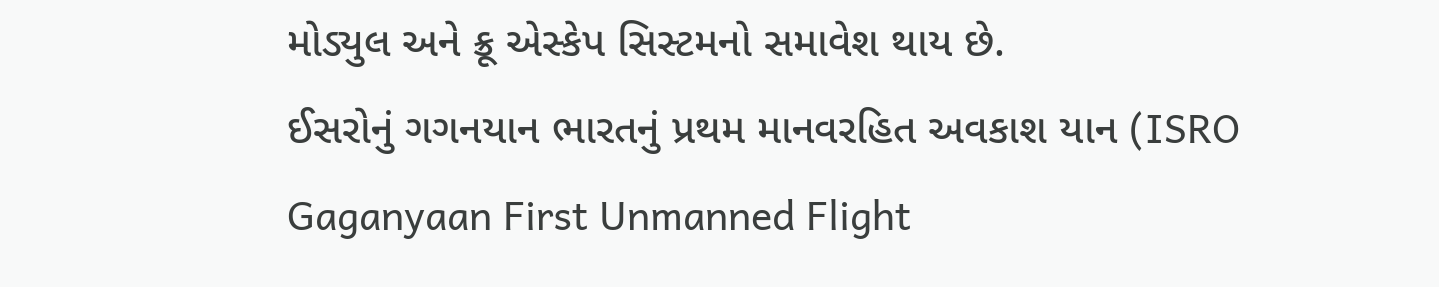મોડ્યુલ અને ક્રૂ એસ્કેપ સિસ્ટમનો સમાવેશ થાય છે.
ઈસરોનું ગગનયાન ભારતનું પ્રથમ માનવરહિત અવકાશ યાન (ISRO Gaganyaan First Unmanned Flight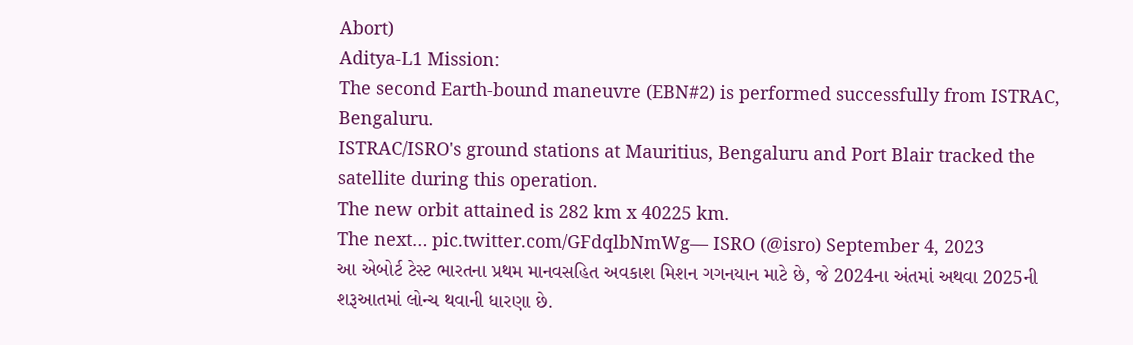Abort)
Aditya-L1 Mission:
The second Earth-bound maneuvre (EBN#2) is performed successfully from ISTRAC, Bengaluru.
ISTRAC/ISRO's ground stations at Mauritius, Bengaluru and Port Blair tracked the satellite during this operation.
The new orbit attained is 282 km x 40225 km.
The next… pic.twitter.com/GFdqlbNmWg— ISRO (@isro) September 4, 2023
આ એબોર્ટ ટેસ્ટ ભારતના પ્રથમ માનવસહિત અવકાશ મિશન ગગનયાન માટે છે, જે 2024ના અંતમાં અથવા 2025ની શરૂઆતમાં લોન્ચ થવાની ધારણા છે.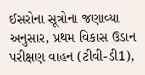ઈસરોના સૂત્રોના જણાવ્યા અનુસાર, પ્રથમ વિકાસ ઉડાન પરીક્ષણ વાહન (ટીવી-ડી1),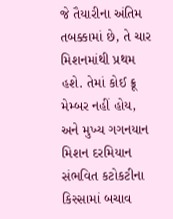જે તૈયારીના અંતિમ તબક્કામાં છે, તે ચાર મિશનમાંથી પ્રથમ હશે. તેમાં કોઈ ક્રૂ મેમ્બર નહીં હોય, અને મુખ્ય ગગનયાન મિશન દરમિયાન સંભવિત કટોકટીના કિસ્સામાં બચાવ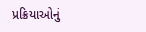પ્રક્રિયાઓનું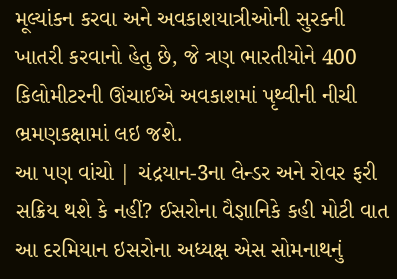મૂલ્યાંકન કરવા અને અવકાશયાત્રીઓની સુરક્ની ખાતરી કરવાનો હેતુ છે, જે ત્રણ ભારતીયોને 400 કિલોમીટરની ઊંચાઈએ અવકાશમાં પૃથ્વીની નીચી ભ્રમણકક્ષામાં લઇ જશે.
આ પણ વાંચો | ચંદ્રયાન-3ના લેન્ડર અને રોવર ફરી સક્રિય થશે કે નહીં? ઈસરોના વૈજ્ઞાનિકે કહી મોટી વાત
આ દરમિયાન ઇસરોના અધ્યક્ષ એસ સોમનાથનું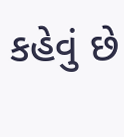કહેવું છે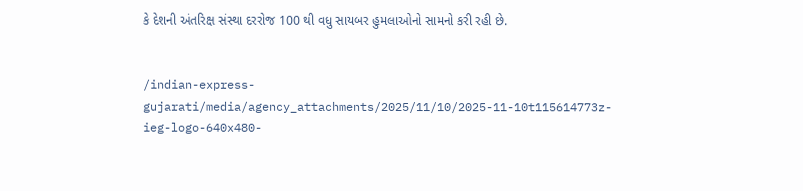કે દેશની અંતરિક્ષ સંસ્થા દરરોજ 100 થી વધુ સાયબર હુમલાઓનો સામનો કરી રહી છે.


/indian-express-gujarati/media/agency_attachments/2025/11/10/2025-11-10t115614773z-ieg-logo-640x480-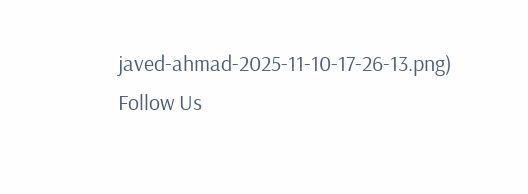javed-ahmad-2025-11-10-17-26-13.png)
Follow Us